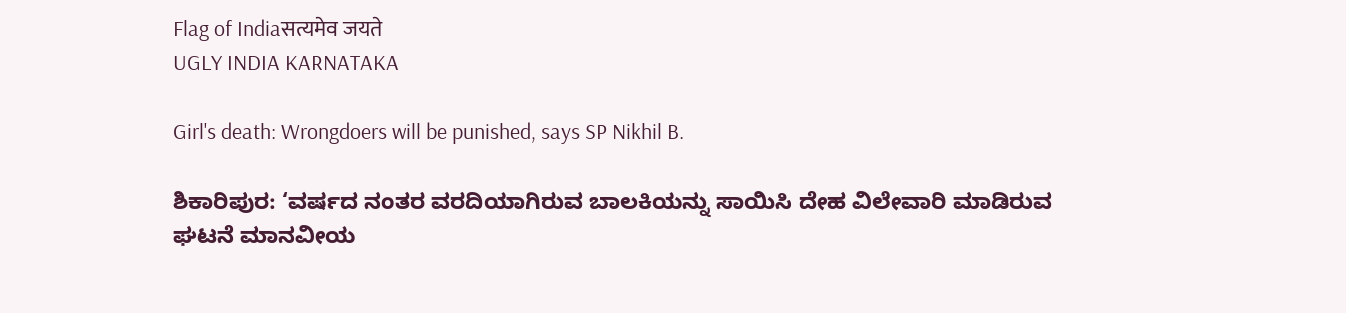Flag of Indiaसत्यमेव जयते
UGLY INDIA KARNATAKA

Girl's death: Wrongdoers will be punished, says SP Nikhil B.

ಶಿಕಾರಿಪುರ: ‘ವರ್ಷದ ನಂತರ ವರದಿಯಾಗಿರುವ ಬಾಲಕಿಯನ್ನು ಸಾಯಿಸಿ ದೇಹ ವಿಲೇವಾರಿ ಮಾಡಿರುವ ಘಟನೆ ಮಾನವೀಯ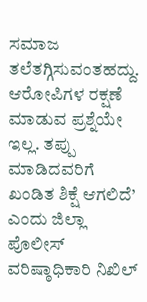ಸಮಾಜ ತಲೆತಗ್ಗಿಸುವಂತಹದ್ದು. ಆರೋಪಿಗಳ ರಕ್ಷಣೆ ಮಾಡುವ ಪ್ರಶ್ನೆಯೇ ಇಲ್ಲ. ತಪ್ಪು ಮಾಡಿದವರಿಗೆ ಖಂಡಿತ ಶಿಕ್ಷೆ ಆಗಲಿದೆ’ ಎಂದು ಜಿಲ್ಲಾ ಪೊಲೀಸ್ ವರಿಷ್ಠಾಧಿಕಾರಿ ನಿಖಿಲ್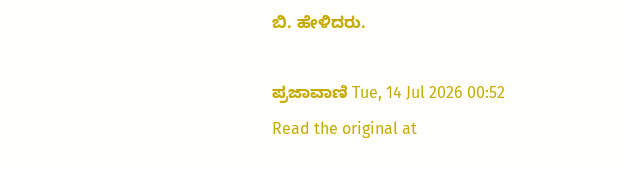ಬಿ. ಹೇಳಿದರು.

ಪ್ರಜಾವಾಣಿ Tue, 14 Jul 2026 00:52
Read the original at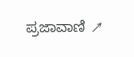ಪ್ರಜಾವಾಣಿ ↗